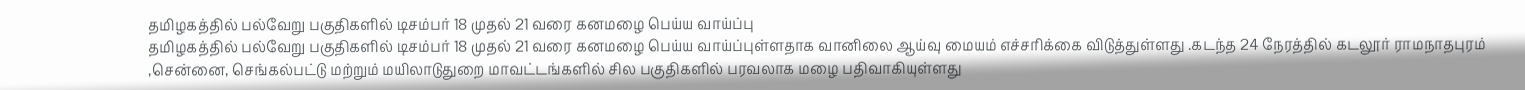தமிழகத்தில் பல்வேறு பகுதிகளில் டிசம்பர் 18 முதல் 21 வரை கனமழை பெய்ய வாய்ப்பு
தமிழகத்தில் பல்வேறு பகுதிகளில் டிசம்பர் 18 முதல் 21 வரை கனமழை பெய்ய வாய்ப்புள்ளதாக வானிலை ஆய்வு மையம் எச்சரிக்கை விடுத்துள்ளது .கடந்த 24 நேரத்தில் கடலூர் ராமநாதபுரம் ,சென்னை, செங்கல்பட்டு மற்றும் மயிலாடுதுறை மாவட்டங்களில் சில பகுதிகளில் பரவலாக மழை பதிவாகியுள்ளது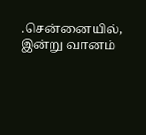.சென்னையில், இன்று வானம்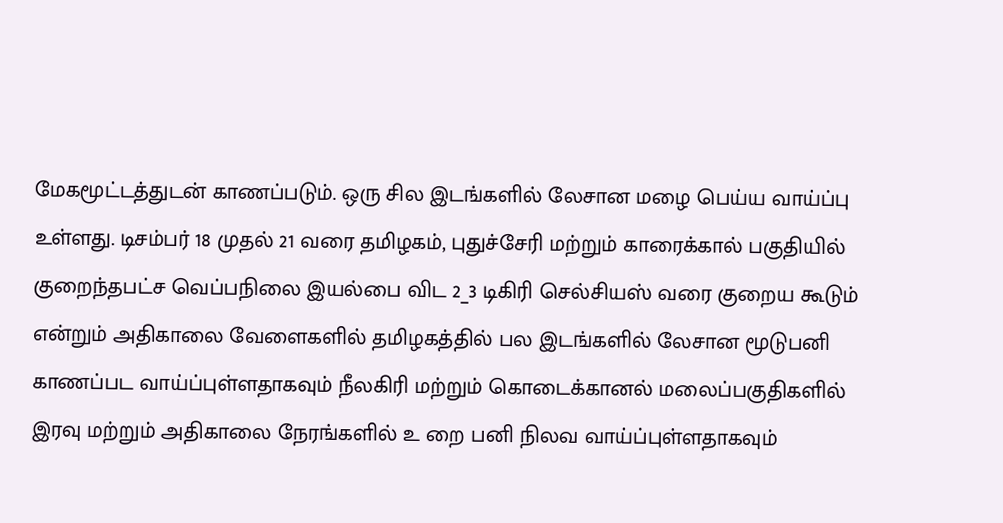மேகமூட்டத்துடன் காணப்படும். ஒரு சில இடங்களில் லேசான மழை பெய்ய வாய்ப்பு உள்ளது. டிசம்பர் 18 முதல் 21 வரை தமிழகம், புதுச்சேரி மற்றும் காரைக்கால் பகுதியில் குறைந்தபட்ச வெப்பநிலை இயல்பை விட 2_3 டிகிரி செல்சியஸ் வரை குறைய கூடும் என்றும் அதிகாலை வேளைகளில் தமிழகத்தில் பல இடங்களில் லேசான மூடுபனி காணப்பட வாய்ப்புள்ளதாகவும் நீலகிரி மற்றும் கொடைக்கானல் மலைப்பகுதிகளில் இரவு மற்றும் அதிகாலை நேரங்களில் உ றை பனி நிலவ வாய்ப்புள்ளதாகவும்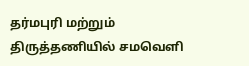தர்மபுரி மற்றும் திருத்தணியில் சமவெளி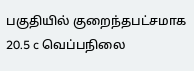பகுதியில் குறைந்தபட்சமாக 20.5 c வெப்பநிலை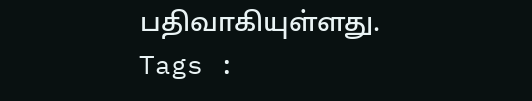பதிவாகியுள்ளது.
Tags :